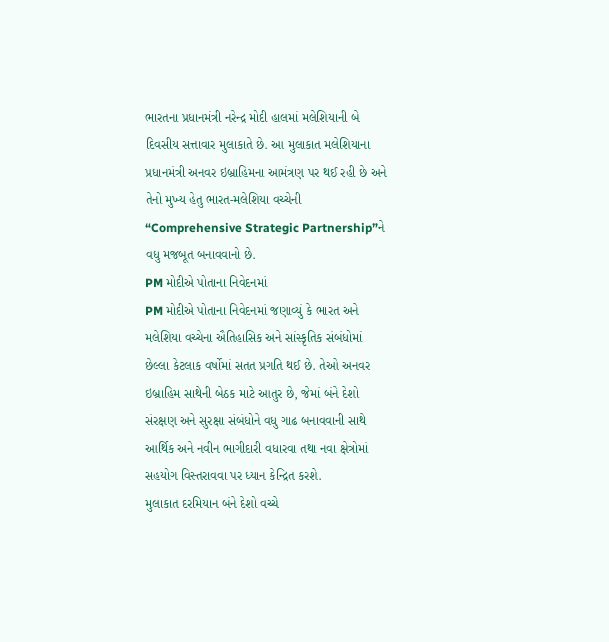ભારતના પ્રધાનમંત્રી નરેન્દ્ર મોદી હાલમાં મલેશિયાની બે દિવસીય સત્તાવાર મુલાકાતે છે. આ મુલાકાત મલેશિયાના પ્રધાનમંત્રી અનવર ઇબ્રાહિમના આમંત્રણ પર થઈ રહી છે અને તેનો મુખ્ય હેતુ ભારત-મલેશિયા વચ્ચેની “Comprehensive Strategic Partnership”ને વધુ મજબૂત બનાવવાનો છે.
PM મોદીએ પોતાના નિવેદનમાં
PM મોદીએ પોતાના નિવેદનમાં જણાવ્યું કે ભારત અને મલેશિયા વચ્ચેના ઐતિહાસિક અને સાંસ્કૃતિક સંબંધોમાં છેલ્લા કેટલાક વર્ષોમાં સતત પ્રગતિ થઈ છે. તેઓ અનવર ઇબ્રાહિમ સાથેની બેઠક માટે આતુર છે, જેમાં બંને દેશો સંરક્ષણ અને સુરક્ષા સંબંધોને વધુ ગાઢ બનાવવાની સાથે આર્થિક અને નવીન ભાગીદારી વધારવા તથા નવા ક્ષેત્રોમાં સહયોગ વિસ્તરાવવા પર ધ્યાન કેન્દ્રિત કરશે.
મુલાકાત દરમિયાન બંને દેશો વચ્ચે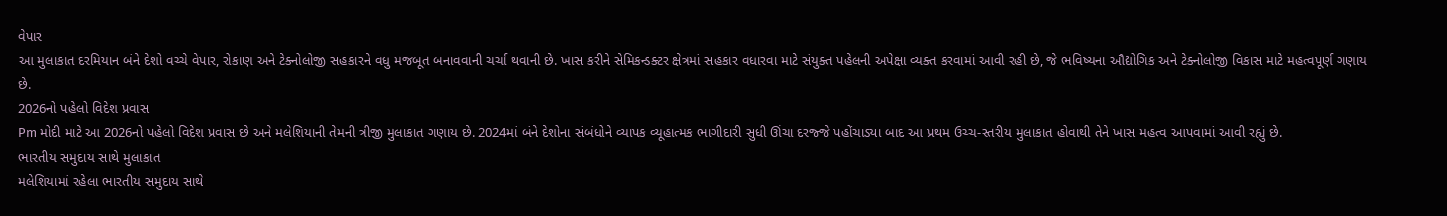વેપાર
આ મુલાકાત દરમિયાન બંને દેશો વચ્ચે વેપાર, રોકાણ અને ટેક્નોલોજી સહકારને વધુ મજબૂત બનાવવાની ચર્ચા થવાની છે. ખાસ કરીને સેમિકન્ડક્ટર ક્ષેત્રમાં સહકાર વધારવા માટે સંયુક્ત પહેલની અપેક્ષા વ્યક્ત કરવામાં આવી રહી છે, જે ભવિષ્યના ઔદ્યોગિક અને ટેક્નોલોજી વિકાસ માટે મહત્વપૂર્ણ ગણાય છે.
2026નો પહેલો વિદેશ પ્રવાસ
Pm મોદી માટે આ 2026નો પહેલો વિદેશ પ્રવાસ છે અને મલેશિયાની તેમની ત્રીજી મુલાકાત ગણાય છે. 2024માં બંને દેશોના સંબંધોને વ્યાપક વ્યૂહાત્મક ભાગીદારી સુધી ઊંચા દરજ્જે પહોંચાડ્યા બાદ આ પ્રથમ ઉચ્ચ-સ્તરીય મુલાકાત હોવાથી તેને ખાસ મહત્વ આપવામાં આવી રહ્યું છે.
ભારતીય સમુદાય સાથે મુલાકાત
મલેશિયામાં રહેલા ભારતીય સમુદાય સાથે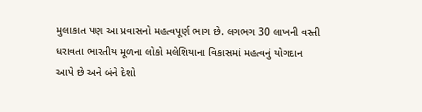મુલાકાત પણ આ પ્રવાસનો મહત્વપૂર્ણ ભાગ છે. લગભગ 30 લાખની વસ્તી ધરાવતા ભારતીય મૂળના લોકો મલેશિયાના વિકાસમાં મહત્વનું યોગદાન આપે છે અને બંને દેશો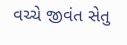વચ્ચે જીવંત સેતુ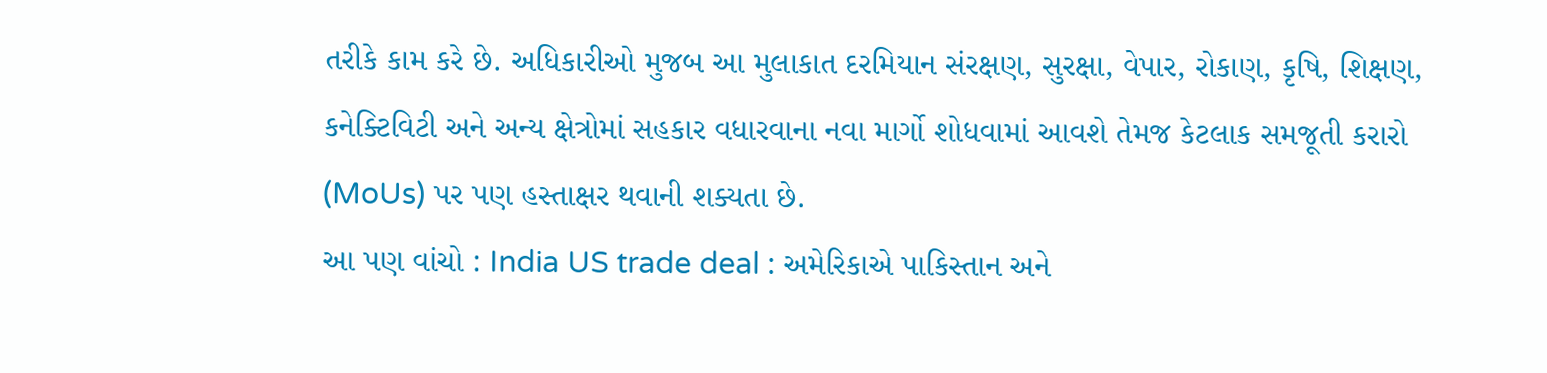તરીકે કામ કરે છે. અધિકારીઓ મુજબ આ મુલાકાત દરમિયાન સંરક્ષણ, સુરક્ષા, વેપાર, રોકાણ, કૃષિ, શિક્ષણ, કનેક્ટિવિટી અને અન્ય ક્ષેત્રોમાં સહકાર વધારવાના નવા માર્ગો શોધવામાં આવશે તેમજ કેટલાક સમજૂતી કરારો (MoUs) પર પણ હસ્તાક્ષર થવાની શક્યતા છે.
આ પણ વાંચો : India US trade deal : અમેરિકાએ પાકિસ્તાન અને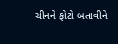ચીનને ફોટો બતાવીને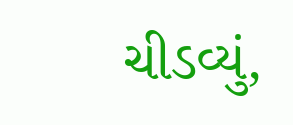ચીડવ્યું,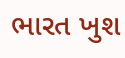ભારત ખુશ